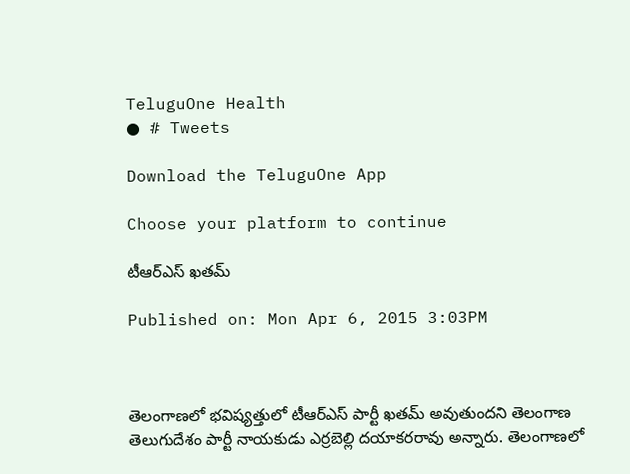TeluguOne Health
● # Tweets

Download the TeluguOne App

Choose your platform to continue

టీఆర్ఎస్ ఖతమ్

Published on: Mon Apr 6, 2015 3:03PM



తెలంగాణలో భవిష్యత్తులో టీఆర్ఎస్ పార్టీ ఖతమ్ అవుతుందని తెలంగాణ తెలుగుదేశం పార్టీ నాయకుడు ఎర్రబెల్లి దయాకరరావు అన్నారు. తెలంగాణలో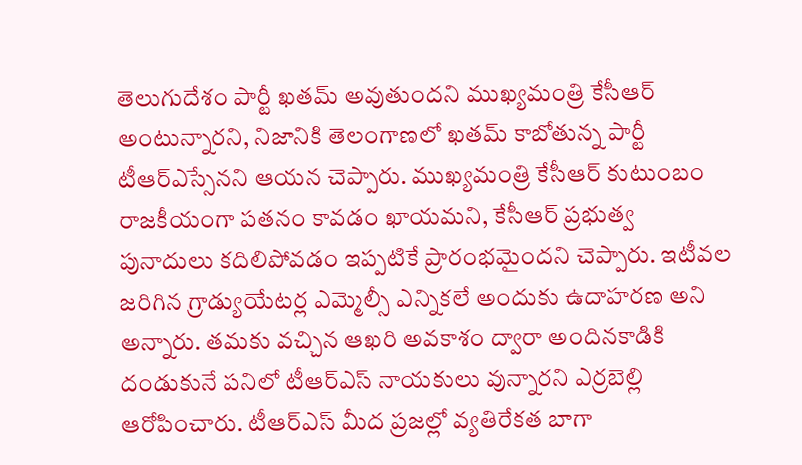తెలుగుదేశం పార్టీ ఖతమ్ అవుతుందని ముఖ్యమంత్రి కేసీఆర్ అంటున్నారని, నిజానికి తెలంగాణలో ఖతమ్ కాబోతున్న పార్టీ టీఆర్ఎస్సేనని ఆయన చెప్పారు. ముఖ్యమంత్రి కేసీఆర్ కుటుంబం రాజకీయంగా పతనం కావడం ఖాయమని, కేసీఆర్ ప్రభుత్వ పునాదులు కదిలిపోవడం ఇప్పటికే ప్రారంభమైందని చెప్పారు. ఇటీవల జరిగిన గ్రాడ్యుయేటర్ల ఎమ్మెల్సీ ఎన్నికలే అందుకు ఉదాహరణ అని అన్నారు. తమకు వచ్చిన ఆఖరి అవకాశం ద్వారా అందినకాడికి దండుకునే పనిలో టీఆర్ఎస్ నాయకులు వున్నారని ఎర్రబెల్లి ఆరోపించారు. టీఆర్ఎస్ మీద ప్రజల్లో వ్యతిరేకత బాగా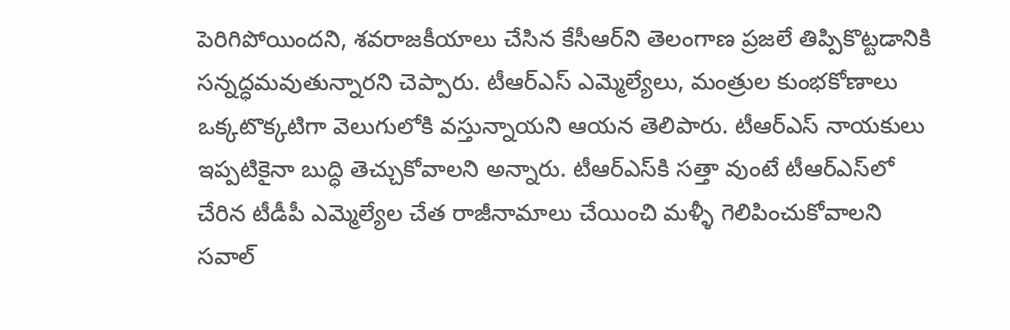పెరిగిపోయిందని, శవరాజకీయాలు చేసిన కేసీఆర్‌ని తెలంగాణ ప్రజలే తిప్పికొట్టడానికి సన్నద్ధమవుతున్నారని చెప్పారు. టీఆర్ఎస్ ఎమ్మెల్యేలు, మంత్రుల కుంభకోణాలు ఒక్కటొక్కటిగా వెలుగులోకి వస్తున్నాయని ఆయన తెలిపారు. టీఆర్ఎస్ నాయకులు ఇప్పటికైనా బుద్ధి తెచ్చుకోవాలని అన్నారు. టీఆర్ఎస్‌కి సత్తా వుంటే టీఆర్ఎస్‌లో చేరిన టీడీపీ ఎమ్మెల్యేల చేత రాజీనామాలు చేయించి మళ్ళీ గెలిపించుకోవాలని సవాల్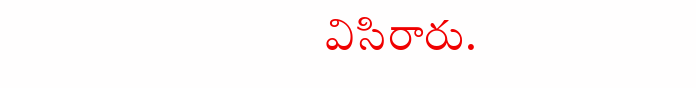విసిరారు.